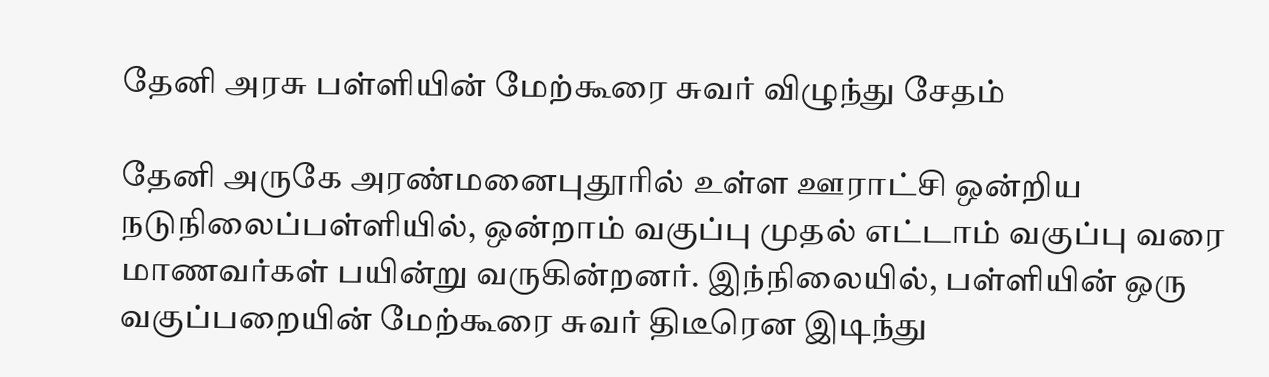தேனி அரசு பள்ளியின் மேற்கூரை சுவர் விழுந்து சேதம்

தேனி அருகே அரண்மனைபுதூரில் உள்ள ஊராட்சி ஒன்றிய நடுநிலைப்பள்ளியில், ஒன்றாம் வகுப்பு முதல் எட்டாம் வகுப்பு வரை மாணவர்கள் பயின்று வருகின்றனர். இந்நிலையில், பள்ளியின் ஒரு வகுப்பறையின் மேற்கூரை சுவர் திடீரென இடிந்து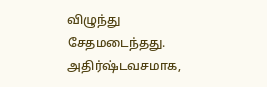விழுந்து சேதமடைந்தது. அதிர்ஷ்டவசமாக,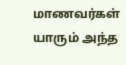மாணவர்கள் யாரும் அந்த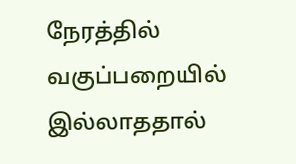நேரத்தில் வகுப்பறையில் இல்லாததால்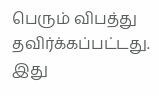பெரும் விபத்து தவிர்க்கப்பட்டது. இது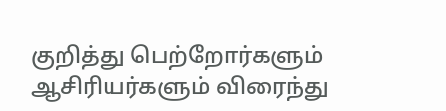குறித்து பெற்றோர்களும் ஆசிரியர்களும் விரைந்து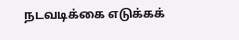நடவடிக்கை எடுக்கக்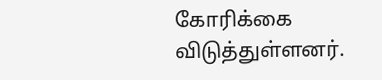கோரிக்கை விடுத்துள்ளனர்.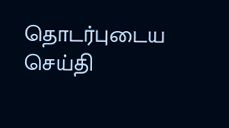தொடர்புடைய செய்தி